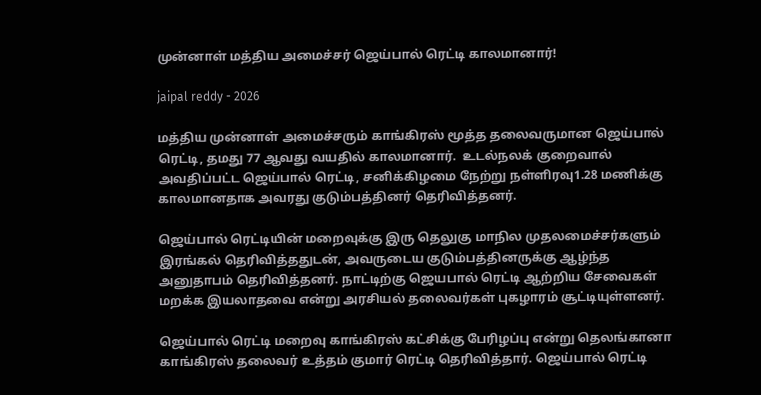முன்னாள் மத்திய அமைச்சர் ஜெய்பால் ரெட்டி காலமானார்!

jaipal reddy - 2026

மத்திய முன்னாள் அமைச்சரும் காங்கிரஸ் மூத்த தலைவருமான ஜெய்பால் ரெட்டி, தமது 77 ஆவது வயதில் காலமானார்.  உடல்நலக் குறைவால் அவதிப்பட்ட ஜெய்பால் ரெட்டி, சனிக்கிழமை நேற்று நள்ளிரவு1.28 மணிக்கு காலமானதாக அவரது குடும்பத்தினர் தெரிவித்தனர்.

ஜெய்பால் ரெட்டியின் மறைவுக்கு இரு தெலுகு மாநில முதலமைச்சர்களும் இரங்கல் தெரிவித்ததுடன், அவருடைய குடும்பத்தினருக்கு ஆழ்ந்த அனுதாபம் தெரிவித்தனர். நாட்டிற்கு ஜெயபால் ரெட்டி ஆற்றிய சேவைகள் மறக்க இயலாதவை என்று அரசியல் தலைவர்கள் புகழாரம் சூட்டியுள்ளனர்.

ஜெய்பால் ரெட்டி மறைவு காங்கிரஸ் கட்சிக்கு பேரிழப்பு என்று தெலங்கானா காங்கிரஸ் தலைவர் உத்தம் குமார் ரெட்டி தெரிவித்தார். ஜெய்பால் ரெட்டி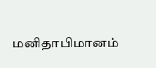மனிதாபிமானம்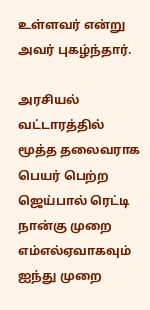உள்ளவர் என்று அவர் புகழ்ந்தார்.

அரசியல் வட்டாரத்தில் மூத்த தலைவராக பெயர் பெற்ற ஜெய்பால் ரெட்டி நான்கு முறை எம்எல்ஏவாகவும் ஐந்து முறை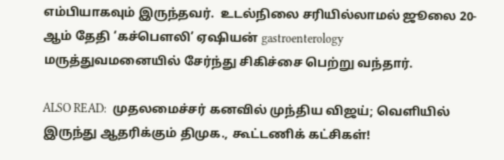எம்பியாகவும் இருந்தவர்.  உடல்நிலை சரியில்லாமல் ஜூலை 20-ஆம் தேதி ‘கச்பௌலி’ ஏஷியன் gastroenterology மருத்துவமனையில் சேர்ந்து சிகிச்சை பெற்று வந்தார்.

ALSO READ:  முதலமைச்சர் கனவில் முந்திய விஜய்; வெளியில் இருந்து ஆதரிக்கும் திமுக., கூட்டணிக் கட்சிகள்!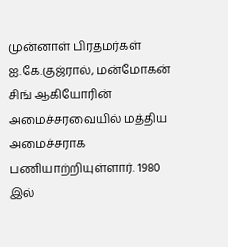முன்னாள் பிரதமர்கள் ஐ.கே.குஜ்ரால், மன்மோகன் சிங் ஆகியோரின் அமைச்சரவையில் மத்திய அமைச்சராக பணியாற்றியுள்ளார். 1980 இல்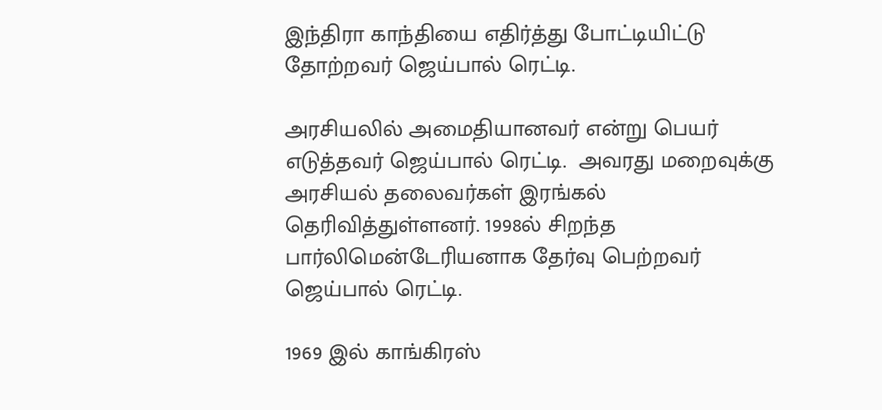இந்திரா காந்தியை எதிர்த்து போட்டியிட்டு தோற்றவர் ஜெய்பால் ரெட்டி.

அரசியலில் அமைதியானவர் என்று பெயர் எடுத்தவர் ஜெய்பால் ரெட்டி.  அவரது மறைவுக்கு அரசியல் தலைவர்கள் இரங்கல் தெரிவித்துள்ளனர். 1998ல் சிறந்த பார்லிமென்டேரியனாக தேர்வு பெற்றவர் ஜெய்பால் ரெட்டி.

1969 இல் காங்கிரஸ்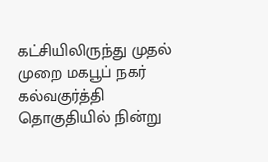கட்சியிலிருந்து முதல் முறை மகபூப் நகர் கல்வகுர்த்தி தொகுதியில் நின்று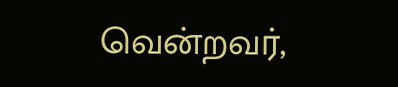வென்றவர்,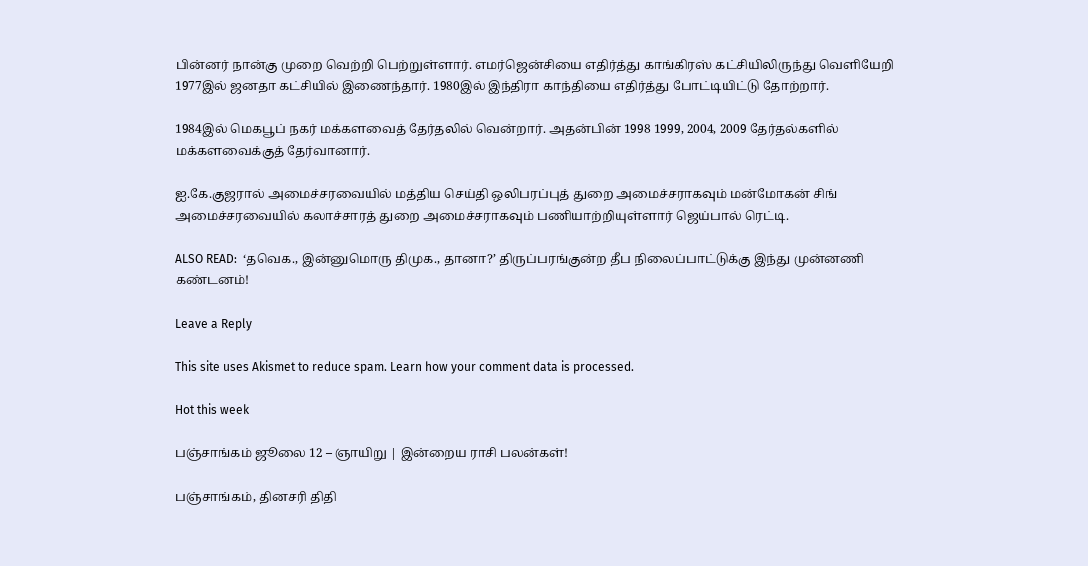பின்னர் நான்கு முறை வெற்றி பெற்றுள்ளார். எமர்ஜென்சியை எதிர்த்து காங்கிரஸ் கட்சியிலிருந்து வெளியேறி 1977இல் ஜனதா கட்சியில் இணைந்தார். 1980இல் இந்திரா காந்தியை எதிர்த்து போட்டியிட்டு தோற்றார்.

1984இல் மெகபூப் நகர் மக்களவைத் தேர்தலில் வென்றார். அதன்பின் 1998 1999, 2004, 2009 தேர்தல்களில் மக்களவைக்குத் தேர்வானார்.

ஐ.கே.குஜரால் அமைச்சரவையில் மத்திய செய்தி ஒலிபரப்புத் துறை அமைச்சராகவும் மன்மோகன் சிங் அமைச்சரவையில் கலாச்சாரத் துறை அமைச்சராகவும் பணியாற்றியுள்ளார் ஜெய்பால் ரெட்டி.

ALSO READ:  ‘தவெக., இன்னுமொரு திமுக., தானா?’ திருப்பரங்குன்ற தீப நிலைப்பாட்டுக்கு இந்து முன்னணி கண்டனம்!

Leave a Reply

This site uses Akismet to reduce spam. Learn how your comment data is processed.

Hot this week

பஞ்சாங்கம் ஜூலை 12 – ஞாயிறு | இன்றைய ராசி பலன்கள்!

பஞ்சாங்கம், தினசரி திதி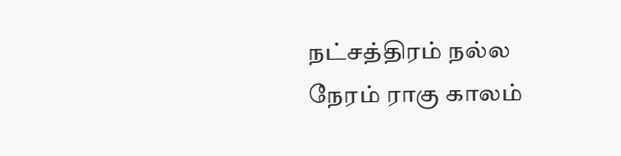நட்சத்திரம் நல்ல நேரம் ராகு காலம்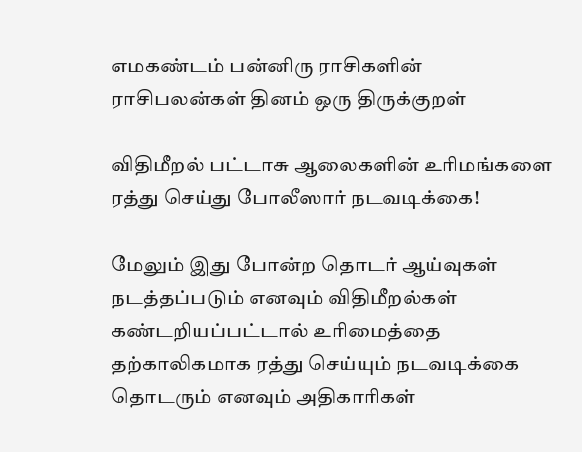எமகண்டம் பன்னிரு ராசிகளின் ராசிபலன்கள் தினம் ஒரு திருக்குறள்

விதிமீறல் பட்டாசு ஆலைகளின் உரிமங்களை ரத்து செய்து போலீஸார் நடவடிக்கை!

மேலும் இது போன்ற தொடர் ஆய்வுகள் நடத்தப்படும் எனவும் விதிமீறல்கள் கண்டறியப்பட்டால் உரிமைத்தை தற்காலிகமாக ரத்து செய்யும் நடவடிக்கை தொடரும் எனவும் அதிகாரிகள்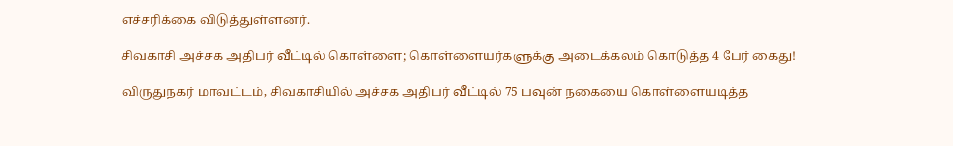எச்சரிக்கை விடுத்துள்ளனர்.

சிவகாசி அச்சக அதிபர் வீட்டில் கொள்ளை; கொள்ளையர்களுக்கு அடைக்கலம் கொடுத்த 4 பேர் கைது!

விருதுநகர் மாவட்டம், சிவகாசியில் அச்சக அதிபர் வீட்டில் 75 பவுன் நகையை கொள்ளையடித்த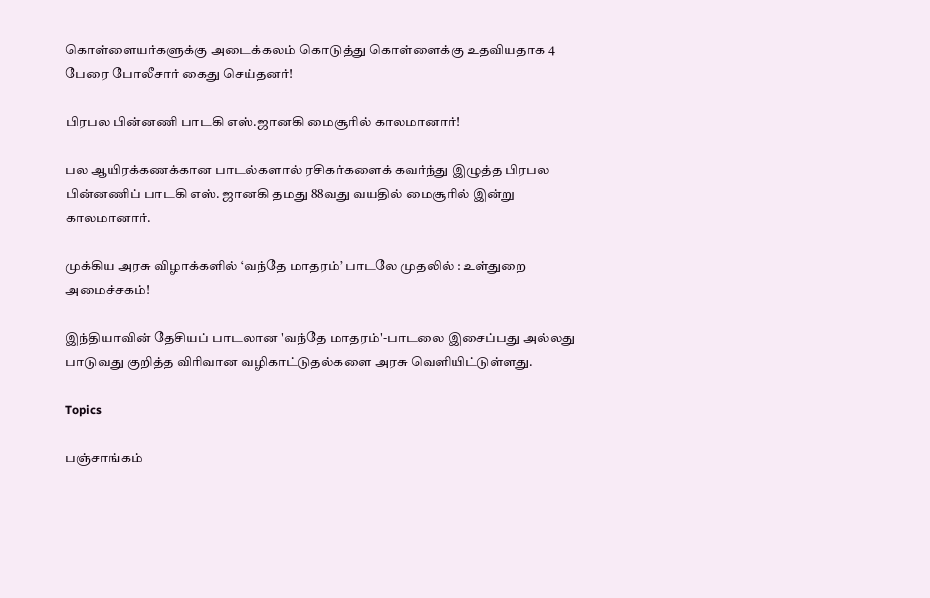கொள்ளையர்களுக்கு அடைக்கலம் கொடுத்து கொள்ளைக்கு உதவியதாக 4 பேரை போலீசார் கைது செய்தனர்!

பிரபல பின்னணி பாடகி எஸ்.ஜானகி மைசூரில் காலமானார்!

பல ஆயிரக்கணக்கான பாடல்களால் ரசிகர்களைக் கவர்ந்து இழுத்த பிரபல பின்னணிப் பாடகி எஸ். ஜானகி தமது 88வது வயதில் மைசூரில் இன்று காலமானார்.

முக்கிய அரசு விழாக்களில் ‘வந்தே மாதரம்’ பாடலே முதலில் : உள்துறை அமைச்சகம்!

இந்தியாவின் தேசியப் பாடலான 'வந்தே மாதரம்'-பாடலை இசைப்பது அல்லது பாடுவது குறித்த விரிவான வழிகாட்டுதல்களை அரசு வெளியிட்டுள்ளது.

Topics

பஞ்சாங்கம்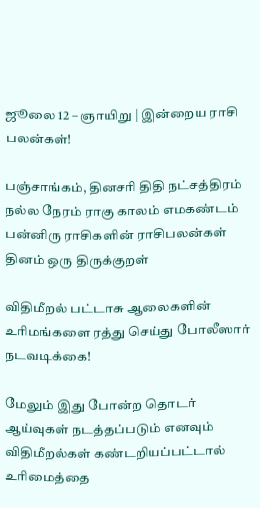ஜூலை 12 – ஞாயிறு | இன்றைய ராசி பலன்கள்!

பஞ்சாங்கம், தினசரி திதி நட்சத்திரம் நல்ல நேரம் ராகு காலம் எமகண்டம் பன்னிரு ராசிகளின் ராசிபலன்கள் தினம் ஒரு திருக்குறள்

விதிமீறல் பட்டாசு ஆலைகளின் உரிமங்களை ரத்து செய்து போலீஸார் நடவடிக்கை!

மேலும் இது போன்ற தொடர் ஆய்வுகள் நடத்தப்படும் எனவும் விதிமீறல்கள் கண்டறியப்பட்டால் உரிமைத்தை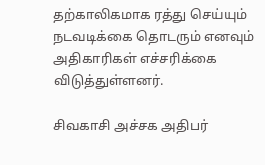தற்காலிகமாக ரத்து செய்யும் நடவடிக்கை தொடரும் எனவும் அதிகாரிகள் எச்சரிக்கை விடுத்துள்ளனர்.

சிவகாசி அச்சக அதிபர்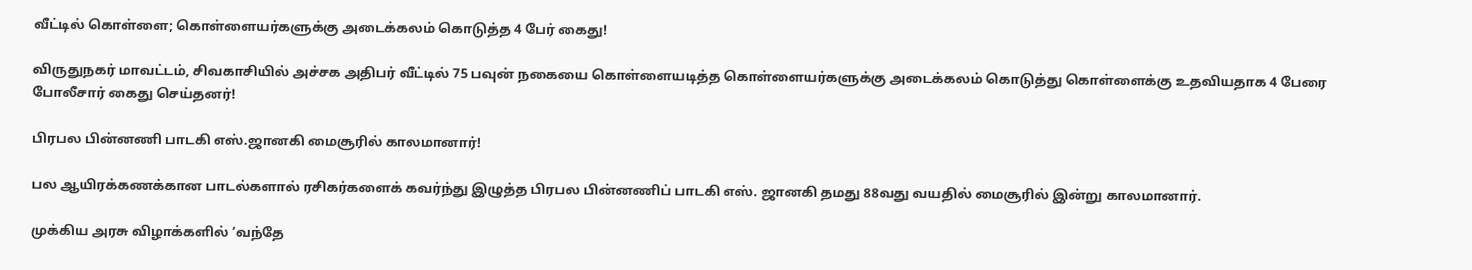வீட்டில் கொள்ளை; கொள்ளையர்களுக்கு அடைக்கலம் கொடுத்த 4 பேர் கைது!

விருதுநகர் மாவட்டம், சிவகாசியில் அச்சக அதிபர் வீட்டில் 75 பவுன் நகையை கொள்ளையடித்த கொள்ளையர்களுக்கு அடைக்கலம் கொடுத்து கொள்ளைக்கு உதவியதாக 4 பேரை போலீசார் கைது செய்தனர்!

பிரபல பின்னணி பாடகி எஸ்.ஜானகி மைசூரில் காலமானார்!

பல ஆயிரக்கணக்கான பாடல்களால் ரசிகர்களைக் கவர்ந்து இழுத்த பிரபல பின்னணிப் பாடகி எஸ். ஜானகி தமது 88வது வயதில் மைசூரில் இன்று காலமானார்.

முக்கிய அரசு விழாக்களில் ‘வந்தே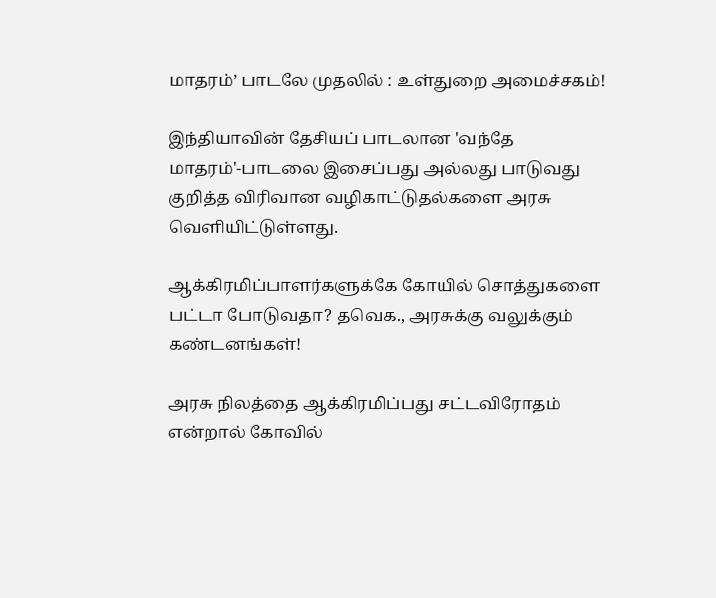மாதரம்’ பாடலே முதலில் : உள்துறை அமைச்சகம்!

இந்தியாவின் தேசியப் பாடலான 'வந்தே மாதரம்'-பாடலை இசைப்பது அல்லது பாடுவது குறித்த விரிவான வழிகாட்டுதல்களை அரசு வெளியிட்டுள்ளது.

ஆக்கிரமிப்பாளர்களுக்கே கோயில் சொத்துகளை பட்டா போடுவதா? தவெக., அரசுக்கு வலுக்கும் கண்டனங்கள்!

அரசு நிலத்தை ஆக்கிரமிப்பது சட்டவிரோதம் என்றால் கோவில்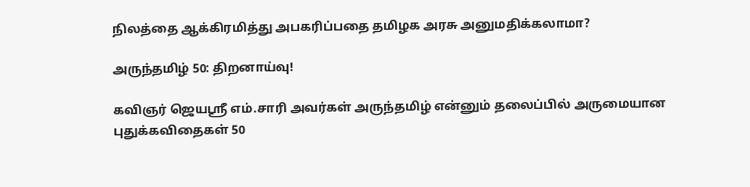நிலத்தை ஆக்கிரமித்து அபகரிப்பதை தமிழக அரசு அனுமதிக்கலாமா?

அருந்தமிழ் 50: திறனாய்வு!

கவிஞர் ஜெயஸ்ரீ எம்.சாரி அவர்கள் அருந்தமிழ் என்னும் தலைப்பில் அருமையான புதுக்கவிதைகள் 50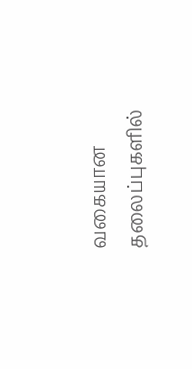வகையான தலைப்புகளில்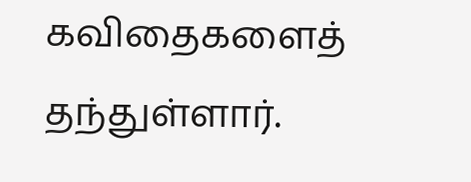கவிதைகளைத் தந்துள்ளார்.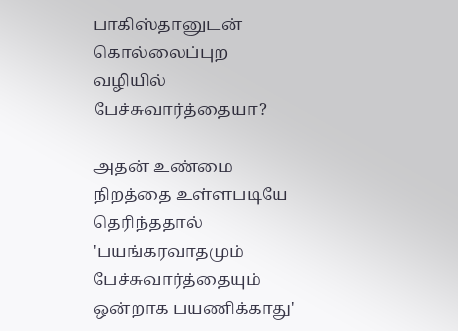பாகிஸ்தானுடன் கொல்லைப்புற வழியில் பேச்சுவார்த்தையா?

அதன் உண்மை நிறத்தை உள்ளபடியே தெரிந்ததால் 'பயங்கரவாதமும் பேச்சுவார்த்தையும் ஒன்றாக பயணிக்காது'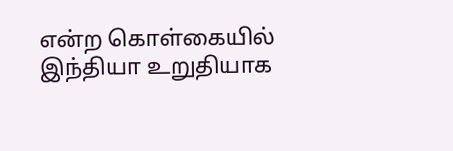என்ற கொள்கையில் இந்தியா உறுதியாக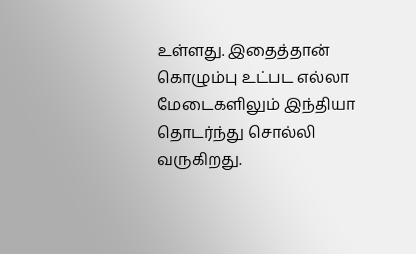உள்ளது. இதைத்தான் கொழும்பு உட்பட எல்லா மேடைகளிலும் இந்தியா தொடர்ந்து சொல்லி வருகிறது.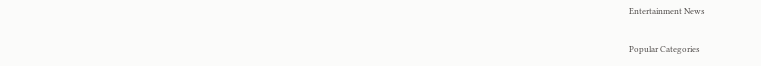Entertainment News

Popular Categories